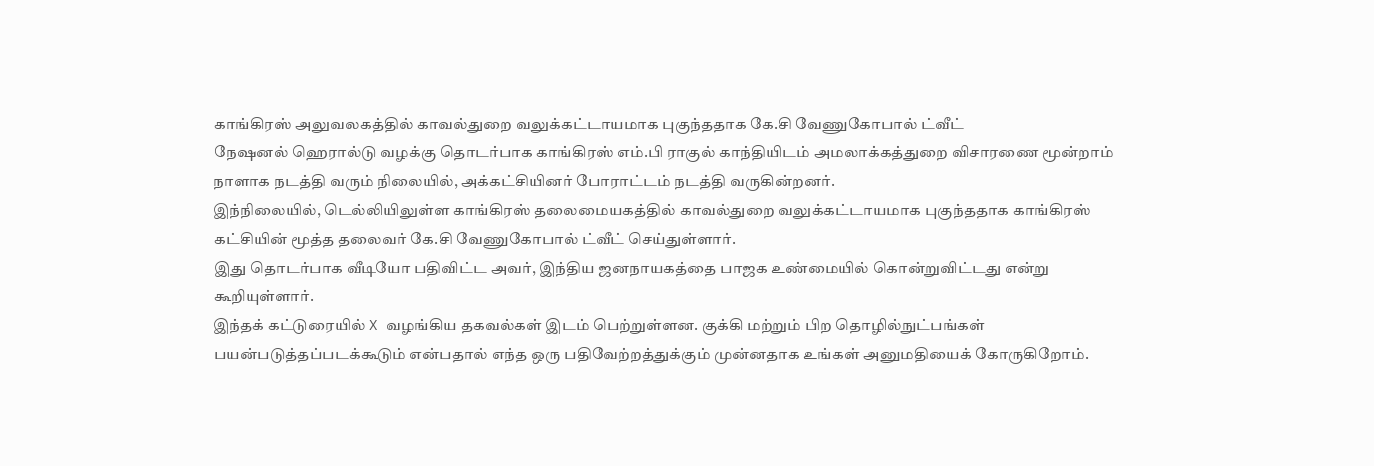காங்கிரஸ் அலுவலகத்தில் காவல்துறை வலுக்கட்டாயமாக புகுந்ததாக கே.சி வேணுகோபால் ட்வீட்
நேஷனல் ஹெரால்டு வழக்கு தொடர்பாக காங்கிரஸ் எம்.பி ராகுல் காந்தியிடம் அமலாக்கத்துறை விசாரணை மூன்றாம் நாளாக நடத்தி வரும் நிலையில், அக்கட்சியினர் போராட்டம் நடத்தி வருகின்றனர்.
இந்நிலையில், டெல்லியிலுள்ள காங்கிரஸ் தலைமையகத்தில் காவல்துறை வலுக்கட்டாயமாக புகுந்ததாக காங்கிரஸ் கட்சியின் மூத்த தலைவர் கே.சி வேணுகோபால் ட்வீட் செய்துள்ளார்.
இது தொடர்பாக வீடியோ பதிவிட்ட அவர், இந்திய ஜனநாயகத்தை பாஜக உண்மையில் கொன்றுவிட்டது என்று கூறியுள்ளார்.
இந்தக் கட்டுரையில் X வழங்கிய தகவல்கள் இடம் பெற்றுள்ளன. குக்கி மற்றும் பிற தொழில்நுட்பங்கள் பயன்படுத்தப்படக்கூடும் என்பதால் எந்த ஒரு பதிவேற்றத்துக்கும் முன்னதாக உங்கள் அனுமதியைக் கோருகிறோம்.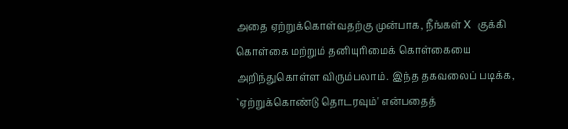அதை ஏற்றுக்கொள்வதற்கு முன்பாக, நீங்கள் X குக்கி கொள்கை மற்றும் தனியுரிமைக் கொள்கையை அறிந்துகொள்ள விரும்பலாம். இந்த தகவலைப் படிக்க, `ஏற்றுக்கொண்டு தொடரவும்' என்பதைத்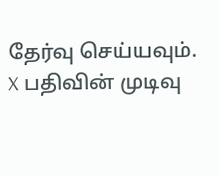தேர்வு செய்யவும்.
X பதிவின் முடிவு